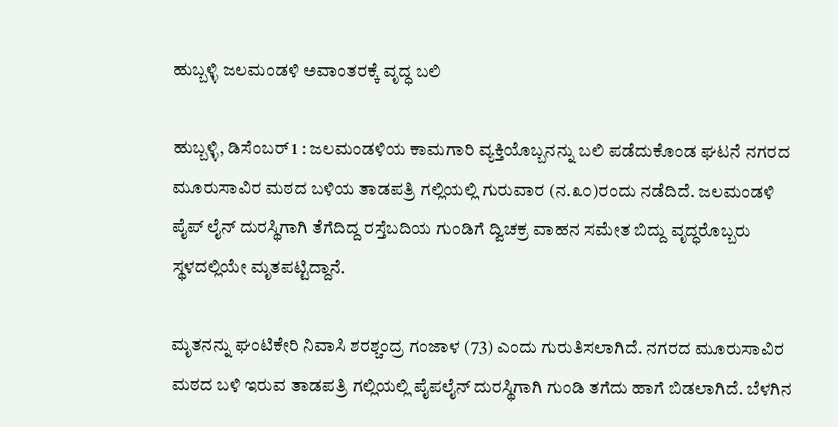ಹುಬ್ಬಳ್ಳಿ ಜಲಮಂಡಳಿ ಅವಾಂತರಕ್ಕೆ ವೃದ್ಧ ಬಲಿ

ಹುಬ್ಬಳ್ಳಿ, ಡಿಸೆಂಬರ್ 1 : ಜಲಮಂಡಳಿಯ ಕಾಮಗಾರಿ ವ್ಯಕ್ತಿಯೊಬ್ಬನನ್ನು ಬಲಿ ಪಡೆದುಕೊಂಡ ಘಟನೆ ನಗರದ ಮೂರುಸಾವಿರ ಮಠದ ಬಳಿಯ ತಾಡಪತ್ರಿ ಗಲ್ಲಿಯಲ್ಲಿ ಗುರುವಾರ (ನ.೩೦)ರಂದು ನಡೆದಿದೆ. ಜಲಮಂಡಳಿ ಪೈಪ್ ಲೈನ್ ದುರಸ್ಥಿಗಾಗಿ ತೆಗೆದಿದ್ದ ರಸ್ತೆಬದಿಯ ಗುಂಡಿಗೆ ದ್ವಿಚಕ್ರ ವಾಹನ ಸಮೇತ ಬಿದ್ದು ವೃದ್ಧರೊಬ್ಬರು ಸ್ಥಳದಲ್ಲಿಯೇ ಮೃತಪಟ್ಟಿದ್ದಾನೆ.

ಮೃತನನ್ನು ಘಂಟಿಕೇರಿ ನಿವಾಸಿ ಶರಶ್ಚಂದ್ರ ಗಂಜಾಳ (73) ಎಂದು ಗುರುತಿಸಲಾಗಿದೆ. ನಗರದ ಮೂರುಸಾವಿರ ಮಠದ ಬಳಿ ಇರುವ ತಾಡಪತ್ರಿ ಗಲ್ಲಿಯಲ್ಲಿ ಪೈಪಲೈನ್ ದುರಸ್ಥಿಗಾಗಿ ಗುಂಡಿ ತಗೆದು ಹಾಗೆ ಬಿಡಲಾಗಿದೆ. ಬೆಳಗಿನ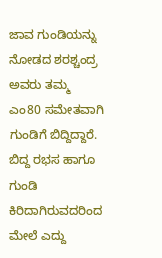ಜಾವ ಗುಂಡಿಯನ್ನು ನೋಡದ ಶರಶ್ಚಂದ್ರ ಅವರು ತಮ್ಮ ಎಂ80 ಸಮೇತವಾಗಿ ಗುಂಡಿಗೆ ಬಿದ್ದಿದ್ದಾರೆ. ಬಿದ್ದ ರಭಸ ಹಾಗೂ ಗುಂಡಿ ಕಿರಿದಾಗಿರುವದರಿಂದ ಮೇಲೆ ಎದ್ದು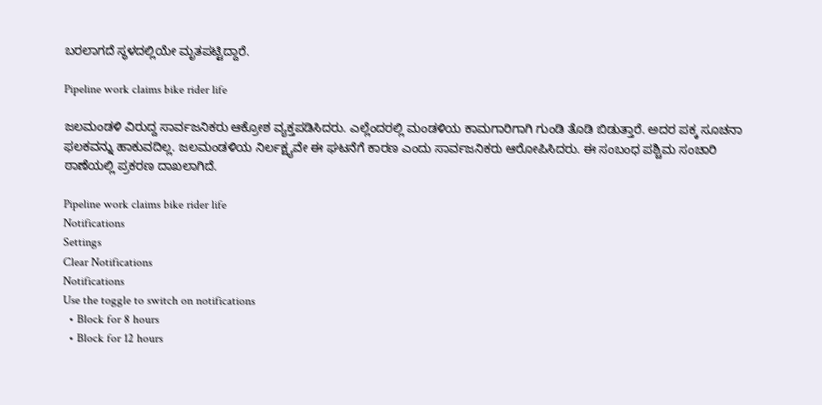ಬರಲಾಗದೆ ಸ್ಥಳದಲ್ಲಿಯೇ ಮೃತಪಟ್ಟಿದ್ದಾರೆ.

Pipeline work claims bike rider life

ಜಲಮಂಡಳಿ ವಿರುದ್ದ ಸಾರ್ವಜನಿಕರು ಆಕ್ರೋಶ ವ್ಯಕ್ತಪಡಿಸಿದರು. ಎಲ್ಲೆಂದರಲ್ಲಿ ಮಂಡಳಿಯ ಕಾಮಗಾರಿಗಾಗಿ ಗುಂಡಿ ತೊಡಿ ಬಿಡುತ್ತಾರೆ. ಅದರ ಪಕ್ಕ ಸೂಚನಾ ಫಲಕವನ್ನು ಹಾಕುವದಿಲ್ಲ. ಜಲಮಂಡಳಿಯ ನಿರ್ಲಕ್ಷ್ಯವೇ ಈ ಘಟನೆಗೆ ಕಾರಣ ಎಂದು ಸಾರ್ವಜನಿಕರು ಆರೋಪಿಸಿದರು. ಈ ಸಂಬಂಧ ಪಶ್ಚಿಮ ಸಂಚಾರಿ ಠಾಣೆಯಲ್ಲಿ ಪ್ರಕರಣ ದಾಖಲಾಗಿದೆ.

Pipeline work claims bike rider life
Notifications
Settings
Clear Notifications
Notifications
Use the toggle to switch on notifications
  • Block for 8 hours
  • Block for 12 hours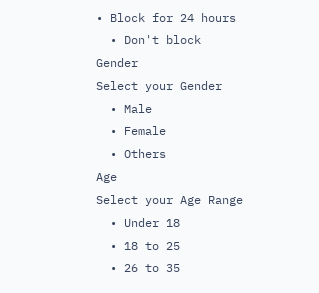• Block for 24 hours
  • Don't block
Gender
Select your Gender
  • Male
  • Female
  • Others
Age
Select your Age Range
  • Under 18
  • 18 to 25
  • 26 to 35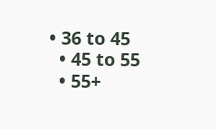• 36 to 45
  • 45 to 55
  • 55+